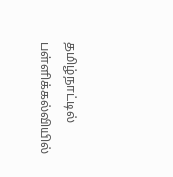தமிழ்நாட்டில் பள்ளிக்கல்வியில்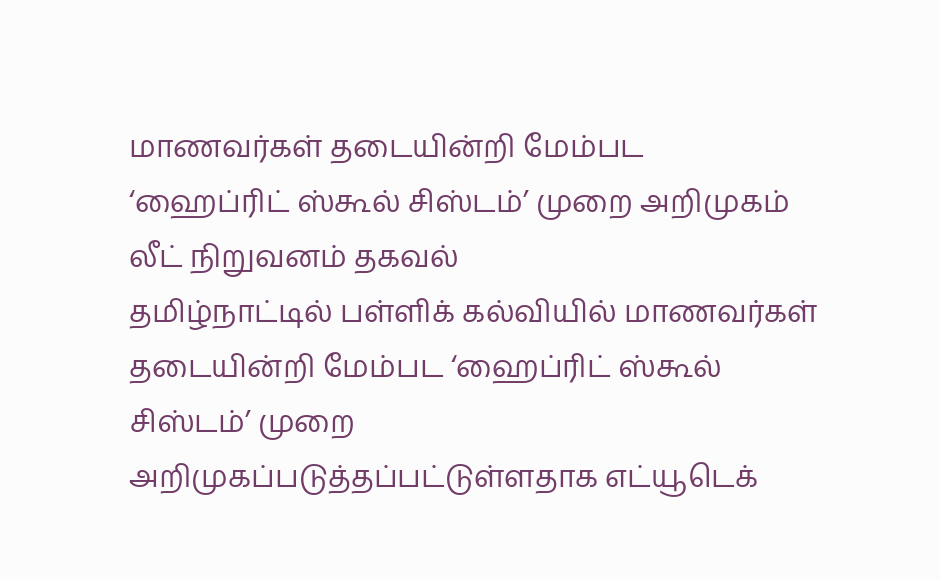மாணவர்கள் தடையின்றி மேம்பட
‘ஹைப்ரிட் ஸ்கூல் சிஸ்டம்’ முறை அறிமுகம்
லீட் நிறுவனம் தகவல்
தமிழ்நாட்டில் பள்ளிக் கல்வியில் மாணவர்கள் தடையின்றி மேம்பட ‘ஹைப்ரிட் ஸ்கூல் சிஸ்டம்’ முறை அறிமுகப்படுத்தப்பட்டுள்ளதாக எட்யூடெக்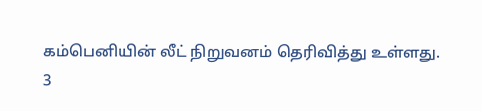கம்பெனியின் லீட் நிறுவனம் தெரிவித்து உள்ளது.
3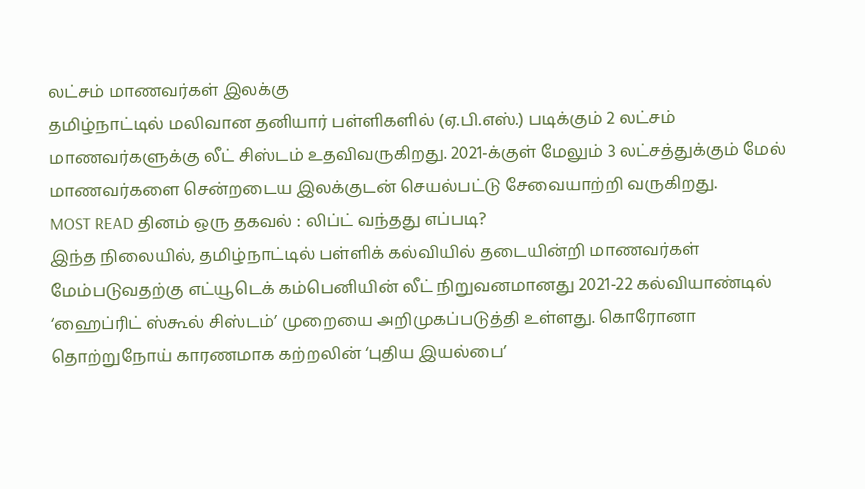லட்சம் மாணவர்கள் இலக்கு
தமிழ்நாட்டில் மலிவான தனியார் பள்ளிகளில் (ஏ.பி.எஸ்.) படிக்கும் 2 லட்சம் மாணவர்களுக்கு லீட் சிஸ்டம் உதவிவருகிறது. 2021-க்குள் மேலும் 3 லட்சத்துக்கும் மேல் மாணவர்களை சென்றடைய இலக்குடன் செயல்பட்டு சேவையாற்றி வருகிறது.
MOST READ தினம் ஒரு தகவல் : லிப்ட் வந்தது எப்படி?
இந்த நிலையில், தமிழ்நாட்டில் பள்ளிக் கல்வியில் தடையின்றி மாணவர்கள் மேம்படுவதற்கு எட்யூடெக் கம்பெனியின் லீட் நிறுவனமானது 2021-22 கல்வியாண்டில் ‘ஹைப்ரிட் ஸ்கூல் சிஸ்டம்’ முறையை அறிமுகப்படுத்தி உள்ளது. கொரோனா தொற்றுநோய் காரணமாக கற்றலின் ‘புதிய இயல்பை’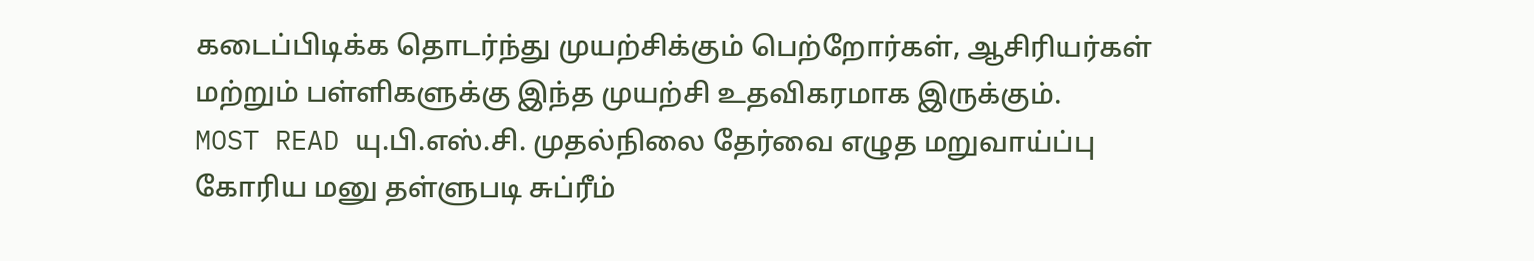கடைப்பிடிக்க தொடர்ந்து முயற்சிக்கும் பெற்றோர்கள், ஆசிரியர்கள் மற்றும் பள்ளிகளுக்கு இந்த முயற்சி உதவிகரமாக இருக்கும்.
MOST READ யு.பி.எஸ்.சி. முதல்நிலை தேர்வை எழுத மறுவாய்ப்பு கோரிய மனு தள்ளுபடி சுப்ரீம்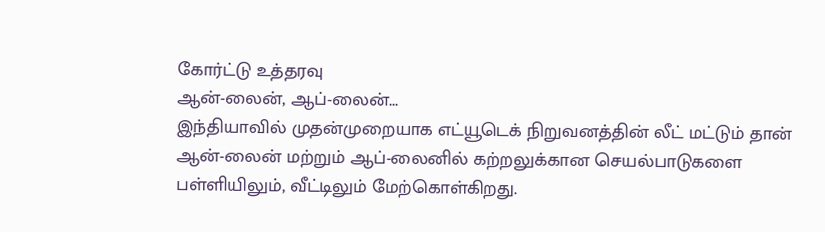கோர்ட்டு உத்தரவு
ஆன்-லைன், ஆப்-லைன்...
இந்தியாவில் முதன்முறையாக எட்யூடெக் நிறுவனத்தின் லீட் மட்டும் தான் ஆன்-லைன் மற்றும் ஆப்-லைனில் கற்றலுக்கான செயல்பாடுகளை பள்ளியிலும், வீட்டிலும் மேற்கொள்கிறது.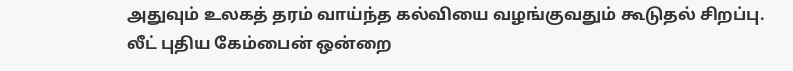அதுவும் உலகத் தரம் வாய்ந்த கல்வியை வழங்குவதும் கூடுதல் சிறப்பு.
லீட் புதிய கேம்பைன் ஒன்றை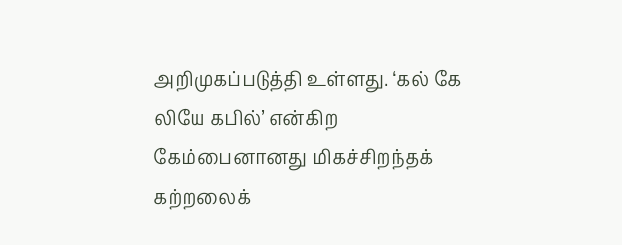அறிமுகப்படுத்தி உள்ளது. ‘கல் கே லியே கபில்’ என்கிற கேம்பைனானது மிகச்சிறந்தக் கற்றலைக்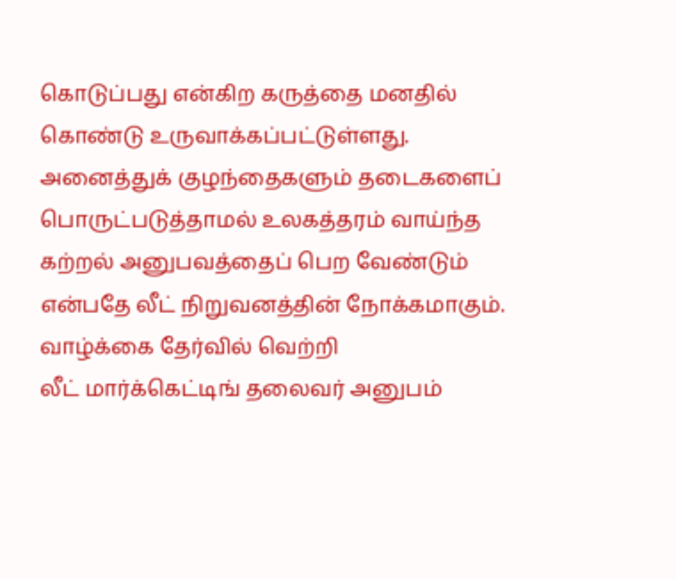கொடுப்பது என்கிற கருத்தை மனதில் கொண்டு உருவாக்கப்பட்டுள்ளது. அனைத்துக் குழந்தைகளும் தடைகளைப் பொருட்படுத்தாமல் உலகத்தரம் வாய்ந்த கற்றல் அனுபவத்தைப் பெற வேண்டும் என்பதே லீட் நிறுவனத்தின் நோக்கமாகும்.
வாழ்க்கை தேர்வில் வெற்றி
லீட் மார்க்கெட்டிங் தலைவர் அனுபம்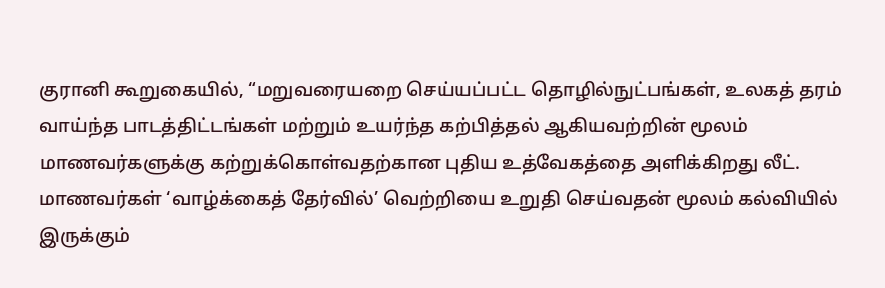குரானி கூறுகையில், “மறுவரையறை செய்யப்பட்ட தொழில்நுட்பங்கள், உலகத் தரம் வாய்ந்த பாடத்திட்டங்கள் மற்றும் உயர்ந்த கற்பித்தல் ஆகியவற்றின் மூலம் மாணவர்களுக்கு கற்றுக்கொள்வதற்கான புதிய உத்வேகத்தை அளிக்கிறது லீட். மாணவர்கள் ‘வாழ்க்கைத் தேர்வில்’ வெற்றியை உறுதி செய்வதன் மூலம் கல்வியில் இருக்கும்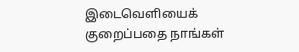இடைவெளியைக் குறைப்பதை நாங்கள்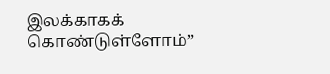இலக்காகக் கொண்டுள்ளோம்”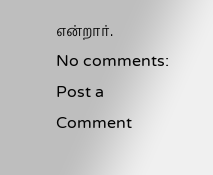என்றார்.
No comments:
Post a Comment